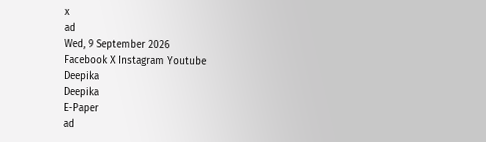x
ad
Wed, 9 September 2026
Facebook X Instagram Youtube
Deepika
Deepika
E-Paper
ad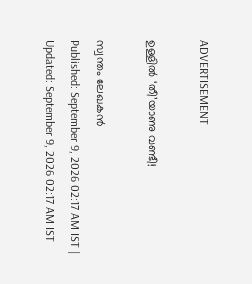ADVERTISEMENT

ഉള്ളിൽ ‘തീ’യാണു വണ്ടീ!

സ്വന്തം ലേഖകൻ
Published: September 9, 2026 02:17 AM IST | Updated: September 9, 2026 02:17 AM IST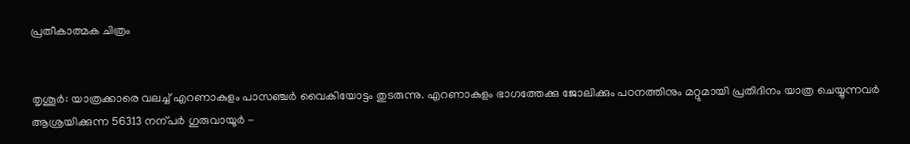പ്രതീകാത്മക ചിത്രം


തൃശൂർ: യാത്രക്കാരെ വലച്ച് എറണാകുളം പാസഞ്ചർ വൈകിയോട്ടം തുടരുന്നു. എറണാകുളം ഭാഗത്തേക്കു ജോലിക്കും പഠനത്തിനും മറ്റുമായി പ്രതിദിനം യാത്ര ചെയ്യുന്നവർ ആശ്രയിക്കുന്ന 56313 നന്പർ ഗുരുവായൂർ -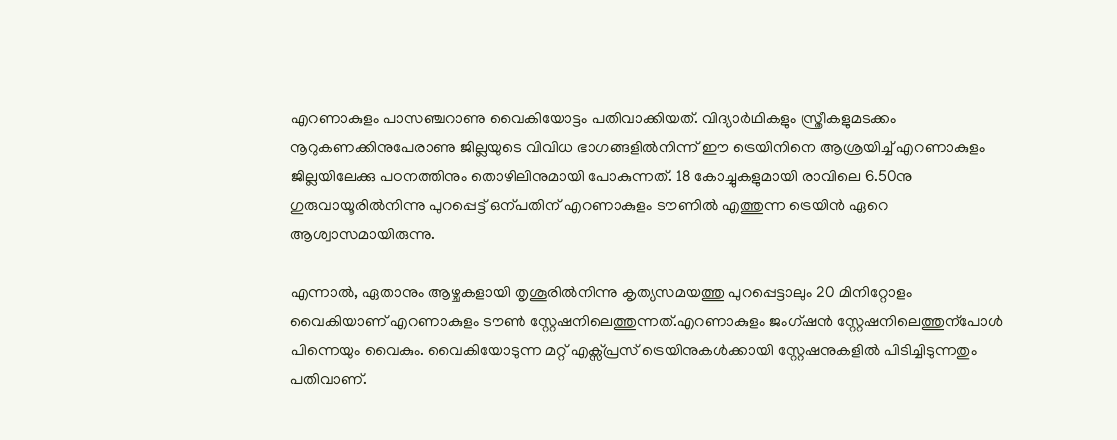എറണാകുളം പാസഞ്ചറാണു വൈകിയോട്ടം പതിവാക്കിയത്. വിദ്യാർഥികളും സ്ത്രീകളുമടക്കം നൂറുകണക്കിനുപേരാണു ജില്ലയുടെ വിവിധ ഭാഗങ്ങളിൽനിന്ന് ഈ ട്രെയിനിനെ ആശ്രയിച്ച് എറണാകുളം ജില്ലയിലേക്കു പഠനത്തിനും തൊഴിലിനുമായി പോകുന്നത്. 18 കോച്ചുകളുമായി രാവിലെ 6.50നു ഗുരുവായൂരിൽനിന്നു പുറപ്പെട്ട് ഒന്പതിന് എറണാകുളം ടൗണിൽ എത്തുന്ന ട്രെയിൻ ഏറെ ആശ്വാസമായിരുന്നു.

എന്നാൽ, ഏതാനും ആഴ്ചകളായി തൃശൂരിൽനിന്നു കൃത്യസമയത്തു പുറപ്പെട്ടാലും 20 മിനിറ്റോളം വൈകിയാണ് എറണാകുളം ടൗണ്‍ സ്റ്റേഷനിലെത്തുന്നത്.എറണാകുളം ജംഗ്ഷൻ സ്റ്റേഷനിലെത്തുന്പോൾ പിന്നെയും വൈകും. വൈകിയോടുന്ന മറ്റ് എക്സ്പ്രസ് ട്രെയിനുകൾക്കായി സ്റ്റേഷനുകളിൽ പിടിച്ചിടുന്നതും പതിവാണ്.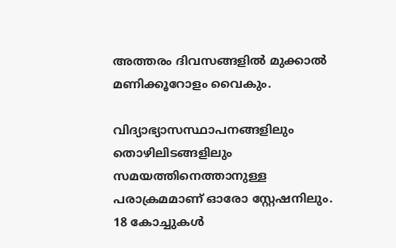അത്തരം ദിവസങ്ങളിൽ മുക്കാൽ മണിക്കൂറോളം വൈകും.

വിദ്യാഭ്യാസസ്ഥാപനങ്ങളിലും തൊഴിലിടങ്ങളിലും സമയത്തിനെത്താനുള്ള പരാക്രമമാണ് ഓരോ സ്റ്റേഷനിലും. 18 കോച്ചുകൾ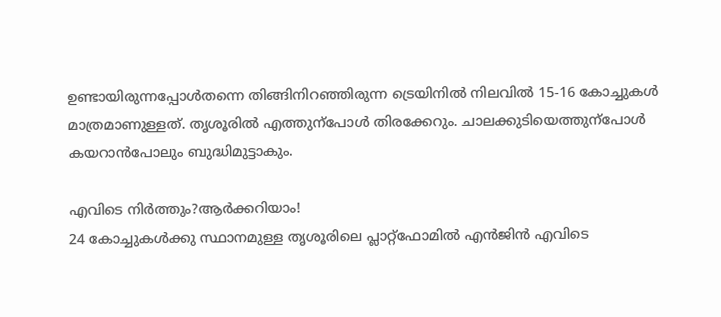ഉണ്ടായിരുന്നപ്പോൾതന്നെ തിങ്ങിനിറഞ്ഞിരുന്ന ട്രെയിനിൽ നിലവിൽ 15-16 കോച്ചുകൾ മാത്രമാണുള്ളത്. തൃശൂരിൽ എത്തുന്പോൾ തിരക്കേറും. ചാലക്കുടിയെത്തുന്പോൾ കയറാൻപോലും ബുദ്ധിമുട്ടാകും.

എവിടെ നിർത്തും‍?ആർക്കറിയാം!
24 കോച്ചുകൾക്കു സ്ഥാനമുള്ള തൃശൂരിലെ പ്ലാറ്റ്ഫോമിൽ എൻജിൻ എവിടെ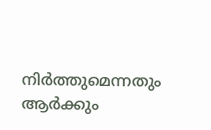നിർത്തുമെന്നതും ആർക്കും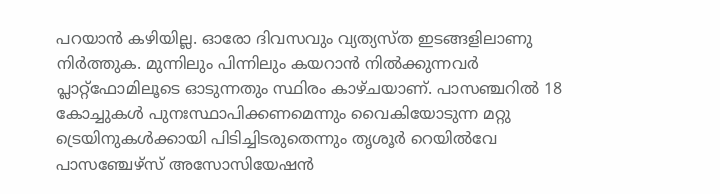പറയാൻ കഴിയില്ല. ഓരോ ദിവസവും വ്യത്യസ്ത ഇടങ്ങളിലാണു നിർത്തുക. മുന്നിലും പിന്നിലും കയറാൻ നിൽക്കുന്നവർ പ്ലാറ്റ്ഫോമിലൂടെ ഓടുന്നതും സ്ഥിരം കാഴ്ചയാണ്. പാസഞ്ചറിൽ 18 കോച്ചുകൾ പുനഃസ്ഥാപിക്കണമെന്നും വൈകിയോടുന്ന മറ്റു ട്രെയിനുകൾക്കായി പിടിച്ചിടരുതെന്നും തൃശൂർ റെയിൽവേ പാസഞ്ചേഴ്സ് അസോസിയേഷൻ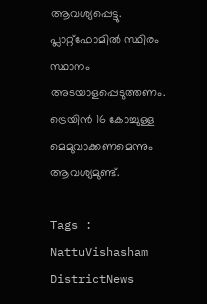ആവശ്യപ്പെട്ടു. പ്ലാറ്റ്ഫോമിൽ സ്ഥിരം സ്ഥാനം അടയാളപ്പെടുത്തണം. ട്രെയിൻ 16 കോച്ചുള്ള മെമുവാക്കണമെന്നും ആവശ്യമുണ്ട്.

Tags : NattuVishasham DistrictNews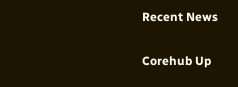Recent News

Corehub Up